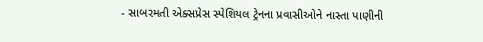- સાબરમતી એક્સપ્રેસ સ્પેશિયલ ટ્રેનના પ્રવાસીઓને નાસ્તા પાણીની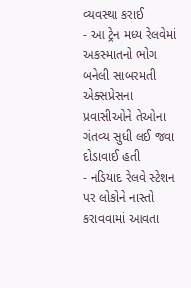વ્યવસ્થા કરાઈ
- આ ટ્રેન મધ્ય રેલવેમાં અકસ્માતનો ભોગ બનેલી સાબરમતી એક્સપ્રેસના પ્રવાસીઓને તેઓના ગંતવ્ય સુધી લઈ જવા દોડાવાઈ હતી
- નડિયાદ રેલવે સ્ટેશન પર લોકોને નાસ્તો કરાવવામાં આવતા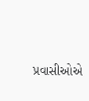પ્રવાસીઓએ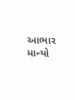આભાર માન્યો